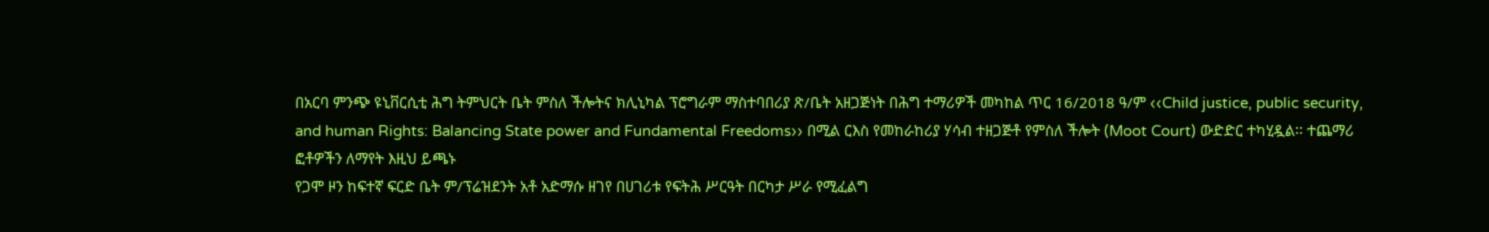በአርባ ምንጭ ዩኒቨርሲቲ ሕግ ትምህርት ቤት ምስለ ችሎትና ክሊኒካል ፕሮግራም ማስተባበሪያ ጽ/ቤት አዘጋጅነት በሕግ ተማሪዎች መካከል ጥር 16/2018 ዓ/ም ‹‹Child justice, public security, and human Rights: Balancing State power and Fundamental Freedoms›› በሚል ርእስ የመከራከሪያ ሃሳብ ተዘጋጅቶ የምስለ ችሎት (Moot Court) ውድድር ተካሂዷል፡፡ ተጨማሪ ፎቶዎችን ለማየት እዚህ ይጫኑ
የጋሞ ዞን ከፍተኛ ፍርድ ቤት ም/ፕሬዝደንት አቶ አድማሱ ዘገየ በሀገሪቱ የፍትሕ ሥርዓት በርካታ ሥራ የሚፈልግ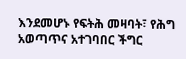እንደመሆኑ የፍትሕ መዛባት፣ የሕግ አወጣጥና አተገባበር ችግር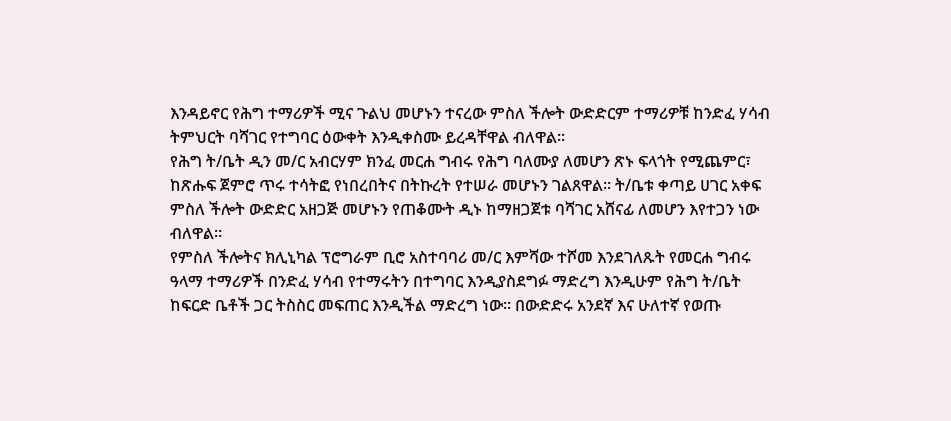እንዳይኖር የሕግ ተማሪዎች ሚና ጉልህ መሆኑን ተናረው ምስለ ችሎት ውድድርም ተማሪዎቹ ከንድፈ ሃሳብ ትምህርት ባሻገር የተግባር ዕውቀት እንዲቀስሙ ይረዳቸዋል ብለዋል፡፡
የሕግ ት/ቤት ዲን መ/ር አብርሃም ክንፈ መርሐ ግብሩ የሕግ ባለሙያ ለመሆን ጽኑ ፍላጎት የሚጨምር፣ ከጽሑፍ ጀምሮ ጥሩ ተሳትፎ የነበረበትና በትኩረት የተሠራ መሆኑን ገልጸዋል፡፡ ት/ቤቱ ቀጣይ ሀገር አቀፍ ምስለ ችሎት ውድድር አዘጋጅ መሆኑን የጠቆሙት ዲኑ ከማዘጋጀቱ ባሻገር አሸናፊ ለመሆን እየተጋን ነው ብለዋል፡፡
የምስለ ችሎትና ክሊኒካል ፕሮግራም ቢሮ አስተባባሪ መ/ር እምሻው ተሾመ እንደገለጹት የመርሐ ግብሩ ዓላማ ተማሪዎች በንድፈ ሃሳብ የተማሩትን በተግባር እንዲያስደግፉ ማድረግ እንዲሁም የሕግ ት/ቤት ከፍርድ ቤቶች ጋር ትስስር መፍጠር እንዲችል ማድረግ ነው፡፡ በውድድሩ አንደኛ እና ሁለተኛ የወጡ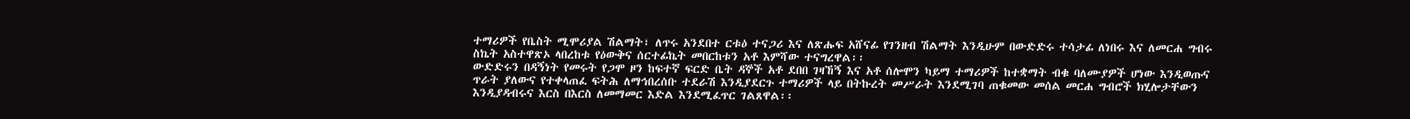ተማሪዎች የቤስት ሚሞሪያል ሽልማት፣ ለጥሩ አንደበተ ርቱዕ ተናጋሪ እና ለጽሑፍ አሸናፊ የገንዘብ ሽልማት እንዲሁም በውድድሩ ተሳታፊ ለነበሩ እና ለመርሐ ግብሩ ስኬት አስተዋጽኦ ላበረከቱ የዕውቅና ሰርተፊኬት መበርከቱን አቶ እምሻው ተናግረዋል፡፡
ውድድሩን በዳኝነት የመሩት የጋሞ ዞን ከፍተኛ ፍርድ ቤት ዳኞች አቶ ደበበ ገዛኸኝ እና አቶ ሰሎሞን ካይማ ተማሪዎች ከተቋማት ብቁ ባለሙያዎች ሆነው እንዲወጡና ጥራት ያለውና የተቀላጠፈ ፍትሕ ለማኅበረሰቡ ተደራሽ እንዲያደርጉ ተማሪዎች ላይ በትኩረት መሥራት እንደሚገባ ጠቁመው መሰል መርሐ ግብሮች ክሂሎታቸውን እንዲያዳብሩና እርስ በእርስ ለመማመር እድል እንደሚፈጥር ገልጸዋል፡፡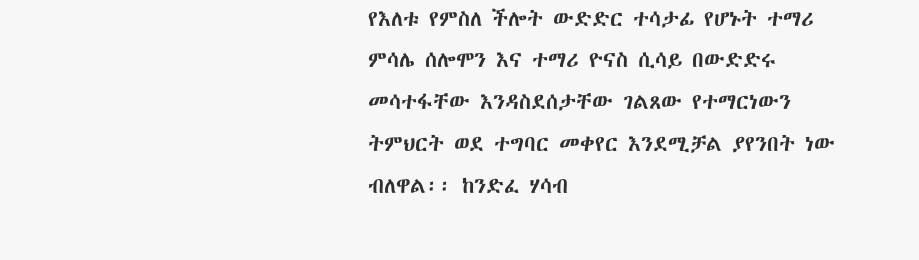የእለቱ የምስለ ችሎት ውድድር ተሳታፊ የሆኑት ተማሪ ምሳሌ ሰሎሞን እና ተማሪ ዮናስ ሲሳይ በውድድሩ መሳተፋቸው እንዳስደሰታቸው ገልጸው የተማርነውን ትምህርት ወደ ተግባር መቀየር እንደሚቻል ያየንበት ነው ብለዋል፡፡ ከንድፈ ሃሳብ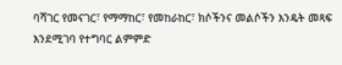ባሻገር የመናገር፣ የማማከር፣ የመከራከር፣ ክሶችንና መልሶችን እንዴት መጻፍ እንደሚገባ የተግባር ልምምድ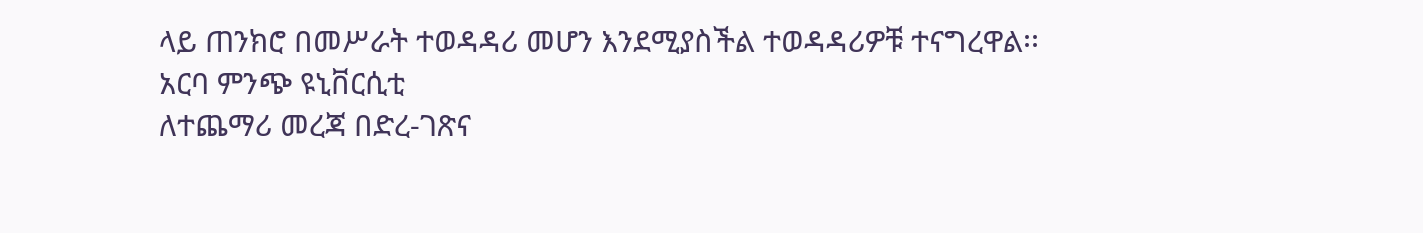ላይ ጠንክሮ በመሥራት ተወዳዳሪ መሆን እንደሚያስችል ተወዳዳሪዎቹ ተናግረዋል፡፡
አርባ ምንጭ ዩኒቨርሲቲ
ለተጨማሪ መረጃ በድረ-ገጽና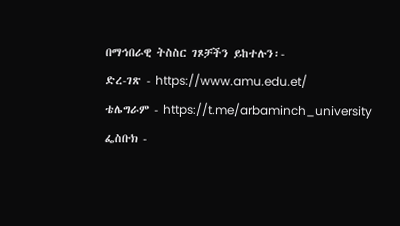በማኅበራዊ ትስስር ገጾቻችን ይከተሉን፡-
ድረ-ገጽ - https://www.amu.edu.et/
ቴሌግራም - https://t.me/arbaminch_university
ፌስቡክ -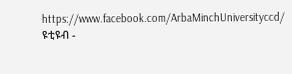https://www.facebook.com/ArbaMinchUniversityccd/
ዩቲዩብ -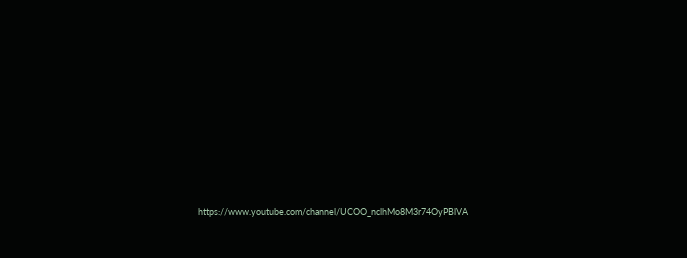https://www.youtube.com/channel/UCOO_nclhMo8M3r74OyPBlVA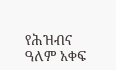የሕዝብና ዓለም አቀፍ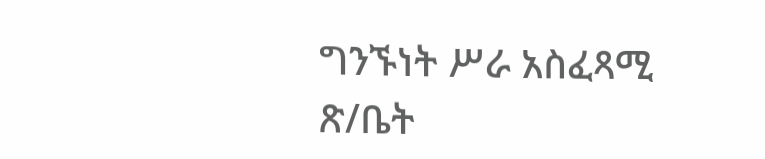ግንኙነት ሥራ አስፈጻሚ ጽ/ቤት